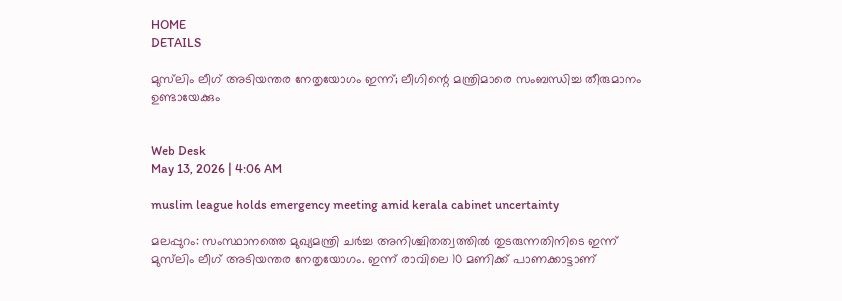HOME
DETAILS

മുസ്‌ലിം ലീഗ് അടിയന്തര നേതൃയോഗം ഇന്ന്; ലീഗിന്റെ മന്ത്രിമാരെ സംബന്ധിച്ച തീരുമാനം ഉണ്ടായേക്കും


Web Desk
May 13, 2026 | 4:06 AM

muslim league holds emergency meeting amid kerala cabinet uncertainty

മലപ്പുറം: സംസ്ഥാനത്തെ മുഖ്യമന്ത്രി ചർച്ച അനിശ്ചിതത്വത്തിൽ തുടരുന്നതിനിടെ ഇന്ന് മുസ്‌ലിം ലീഗ് അടിയന്തര നേതൃയോഗം. ഇന്ന് രാവിലെ 10 മണിക്ക് പാണക്കാട്ടാണ്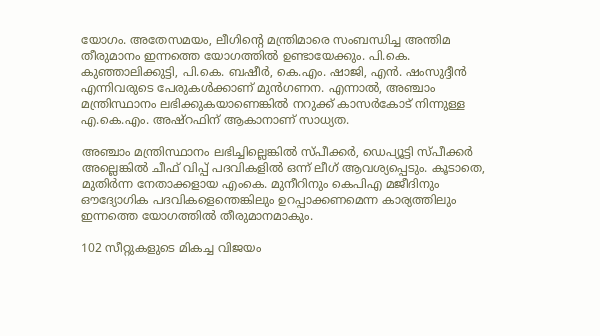യോഗം. അതേസമയം, ലീഗിന്റെ മന്ത്രിമാരെ സംബന്ധിച്ച അന്തിമ തീരുമാനം ഇന്നത്തെ യോഗത്തിൽ ഉണ്ടായേക്കും. പി.കെ. കുഞ്ഞാലിക്കുട്ടി, പി.കെ. ബഷീർ, കെ.എം. ഷാജി, എൻ. ഷംസുദ്ദീൻ എന്നിവരുടെ പേരുകൾക്കാണ് മുൻഗണന. എന്നാൽ, അഞ്ചാം മന്ത്രിസ്ഥാനം ലഭിക്കുകയാണെങ്കിൽ നറുക്ക് കാസർകോട് നിന്നുള്ള എ.കെ.എം. അഷ്റഫിന് ആകാനാണ് സാധ്യത.

അഞ്ചാം മന്ത്രിസ്ഥാനം ലഭിച്ചില്ലെങ്കിൽ സ്പീക്കർ, ഡെപ്യൂട്ടി സ്പീക്കർ അല്ലെങ്കിൽ ചീഫ് വിപ്പ് പദവികളിൽ ഒന്ന് ലീഗ് ആവശ്യപ്പെടും. കൂടാതെ, മുതിർന്ന നേതാക്കളായ എംകെ. മുനീറിനും കെപിഎ മജീദിനും ഔദ്യോഗിക പദവികളെന്തെങ്കിലും ഉറപ്പാക്കണമെന്ന കാര്യത്തിലും ഇന്നത്തെ യോഗത്തില്‍ തീരുമാനമാകും.

102 സീറ്റുകളുടെ മികച്ച വിജയം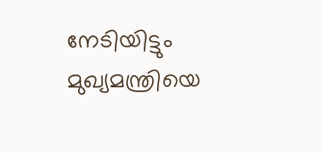നേടിയിട്ടും മുഖ്യമന്ത്രിയെ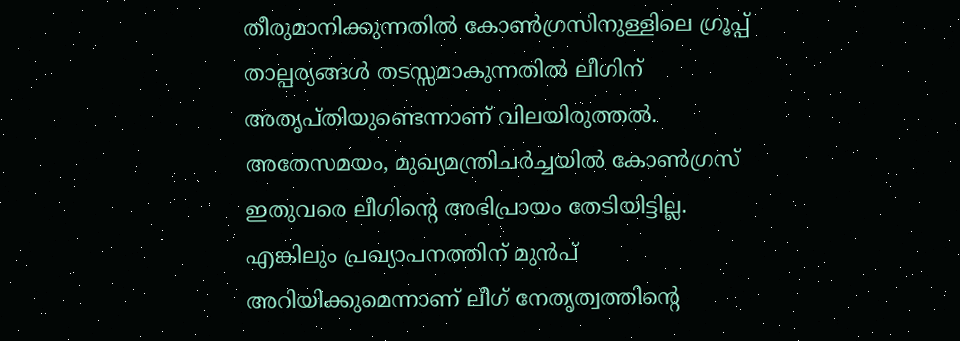തീരുമാനിക്കുന്നതിൽ കോൺഗ്രസിനുള്ളിലെ ഗ്രൂപ്പ് താല്പര്യങ്ങൾ തടസ്സമാകുന്നതിൽ ലീഗിന് അതൃപ്തിയുണ്ടെന്നാണ് വിലയിരുത്തൽ. അതേസമയം, മുഖ്യമന്ത്രിചർച്ചയിൽ കോൺഗ്രസ് ഇതുവരെ ലീഗിന്റെ അഭിപ്രായം തേടിയിട്ടില്ല. എങ്കിലും പ്രഖ്യാപനത്തിന് മുൻപ് അറിയിക്കുമെന്നാണ് ലീഗ് നേതൃത്വത്തിന്റെ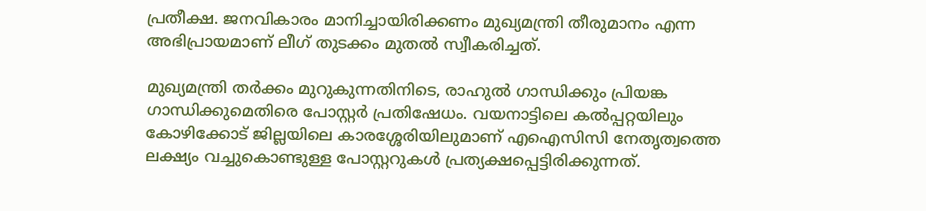പ്രതീക്ഷ. ജനവികാരം മാനിച്ചായിരിക്കണം മുഖ്യമന്ത്രി തീരുമാനം എന്ന അഭിപ്രായമാണ് ലീഗ് തുടക്കം മുതൽ സ്വീകരിച്ചത്.

മുഖ്യമന്ത്രി തര്‍ക്കം മുറുകുന്നതിനിടെ, രാഹുല്‍ ഗാന്ധിക്കും പ്രിയങ്ക ഗാന്ധിക്കുമെതിരെ പോസ്റ്റര്‍ പ്രതിഷേധം. വയനാട്ടിലെ കല്‍പ്പറ്റയിലും കോഴിക്കോട് ജില്ലയിലെ കാരശ്ശേരിയിലുമാണ് എഐസിസി നേതൃത്വത്തെ ലക്ഷ്യം വച്ചുകൊണ്ടുള്ള പോസ്റ്ററുകള്‍ പ്രത്യക്ഷപ്പെട്ടിരിക്കുന്നത്.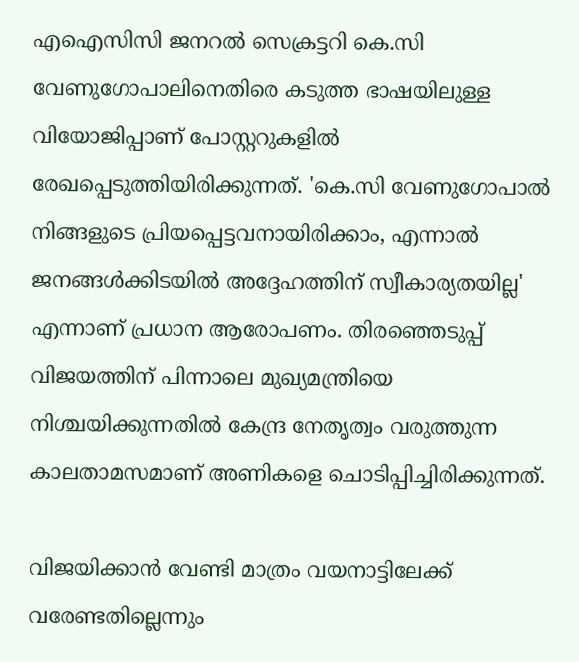എഐസിസി ജനറല്‍ സെക്രട്ടറി കെ.സി വേണുഗോപാലിനെതിരെ കടുത്ത ഭാഷയിലുള്ള വിയോജിപ്പാണ് പോസ്റ്ററുകളില്‍ രേഖപ്പെടുത്തിയിരിക്കുന്നത്. 'കെ.സി വേണുഗോപാല്‍ നിങ്ങളുടെ പ്രിയപ്പെട്ടവനായിരിക്കാം, എന്നാല്‍ ജനങ്ങള്‍ക്കിടയില്‍ അദ്ദേഹത്തിന് സ്വീകാര്യതയില്ല' എന്നാണ് പ്രധാന ആരോപണം. തിരഞ്ഞെടുപ്പ് വിജയത്തിന് പിന്നാലെ മുഖ്യമന്ത്രിയെ നിശ്ചയിക്കുന്നതില്‍ കേന്ദ്ര നേതൃത്വം വരുത്തുന്ന കാലതാമസമാണ് അണികളെ ചൊടിപ്പിച്ചിരിക്കുന്നത്.

വിജയിക്കാന്‍ വേണ്ടി മാത്രം വയനാട്ടിലേക്ക് വരേണ്ടതില്ലെന്നും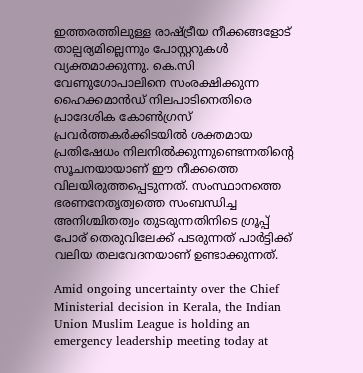ഇത്തരത്തിലുള്ള രാഷ്ട്രീയ നീക്കങ്ങളോട് താല്പര്യമില്ലെന്നും പോസ്റ്ററുകള്‍ വ്യക്തമാക്കുന്നു. കെ.സി വേണുഗോപാലിനെ സംരക്ഷിക്കുന്ന ഹൈക്കമാന്‍ഡ് നിലപാടിനെതിരെ പ്രാദേശിക കോണ്‍ഗ്രസ് പ്രവര്‍ത്തകര്‍ക്കിടയില്‍ ശക്തമായ പ്രതിഷേധം നിലനില്‍ക്കുന്നുണ്ടെന്നതിന്റെ സൂചനയായാണ് ഈ നീക്കത്തെ വിലയിരുത്തപ്പെടുന്നത്. സംസ്ഥാനത്തെ ഭരണനേതൃത്വത്തെ സംബന്ധിച്ച അനിശ്ചിതത്വം തുടരുന്നതിനിടെ ഗ്രൂപ്പ് പോര് തെരുവിലേക്ക് പടരുന്നത് പാര്‍ട്ടിക്ക് വലിയ തലവേദനയാണ് ഉണ്ടാക്കുന്നത്.

Amid ongoing uncertainty over the Chief Ministerial decision in Kerala, the Indian Union Muslim League is holding an emergency leadership meeting today at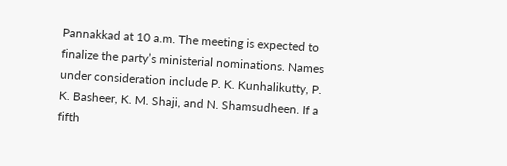Pannakkad at 10 a.m. The meeting is expected to finalize the party’s ministerial nominations. Names under consideration include P. K. Kunhalikutty, P. K. Basheer, K. M. Shaji, and N. Shamsudheen. If a fifth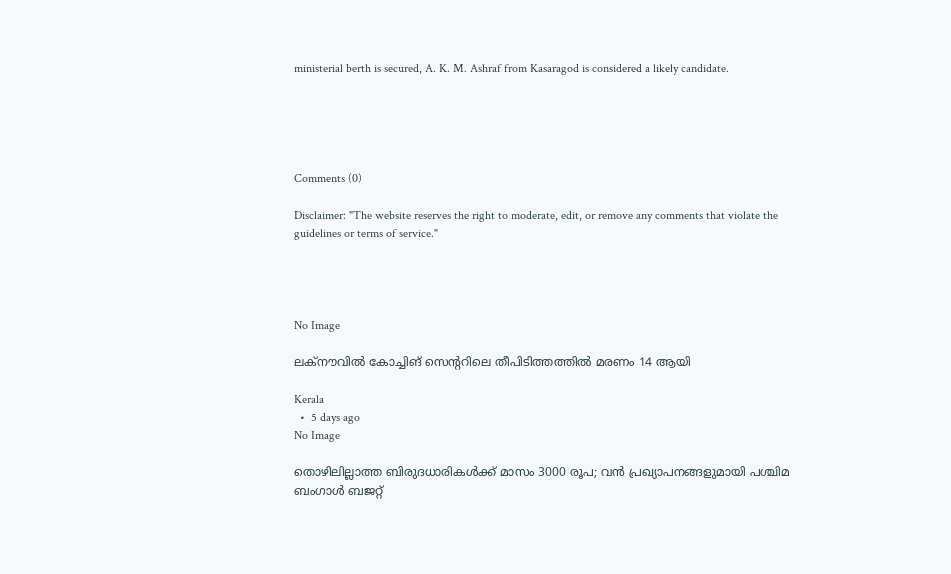ministerial berth is secured, A. K. M. Ashraf from Kasaragod is considered a likely candidate.





Comments (0)

Disclaimer: "The website reserves the right to moderate, edit, or remove any comments that violate the guidelines or terms of service."




No Image

ലക്നൗവില്‍ കോച്ചിങ് സെന്ററിലെ തീപിടിത്തത്തില്‍ മരണം 14 ആയി

Kerala
  •  5 days ago
No Image

തൊഴിലില്ലാത്ത ബിരുദധാരികള്‍ക്ക് മാസം 3000 രൂപ; വന്‍ പ്രഖ്യാപനങ്ങളുമായി പശ്ചിമ ബംഗാള്‍ ബജറ്റ്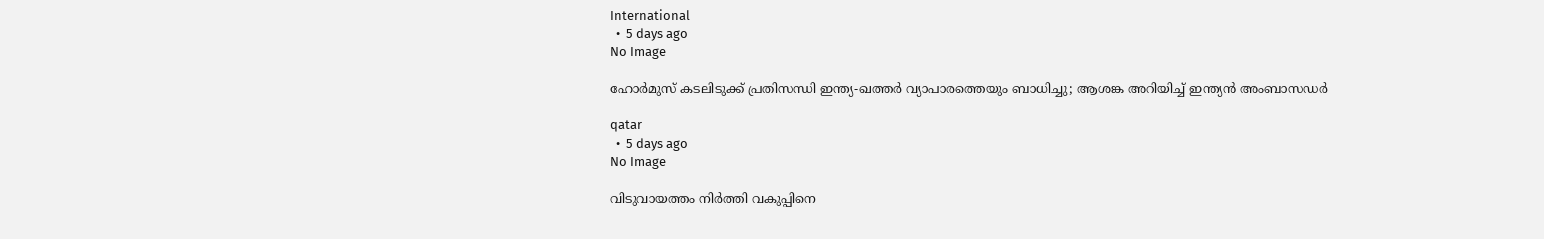International
  •  5 days ago
No Image

ഹോര്‍മുസ് കടലിടുക്ക് പ്രതിസന്ധി ഇന്ത്യ-ഖത്തര്‍ വ്യാപാരത്തെയും ബാധിച്ചു; ആശങ്ക അറിയിച്ച് ഇന്ത്യന്‍ അംബാസഡര്‍

qatar
  •  5 days ago
No Image

വിടുവായത്തം നിർത്തി വകുപ്പിനെ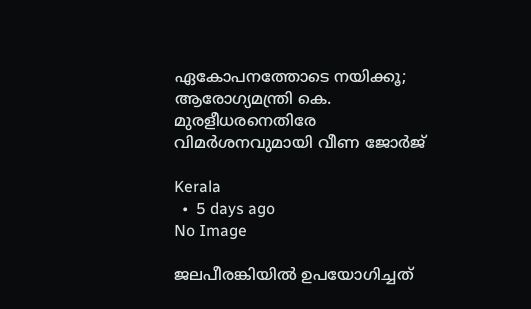ഏകോപനത്തോടെ നയിക്കൂ; ആരോഗ്യമന്ത്രി കെ. മുരളീധരനെതിരേ വിമർശനവുമായി വീണ ജോർജ്

Kerala
  •  5 days ago
No Image

ജലപീരങ്കിയില്‍ ഉപയോഗിച്ചത്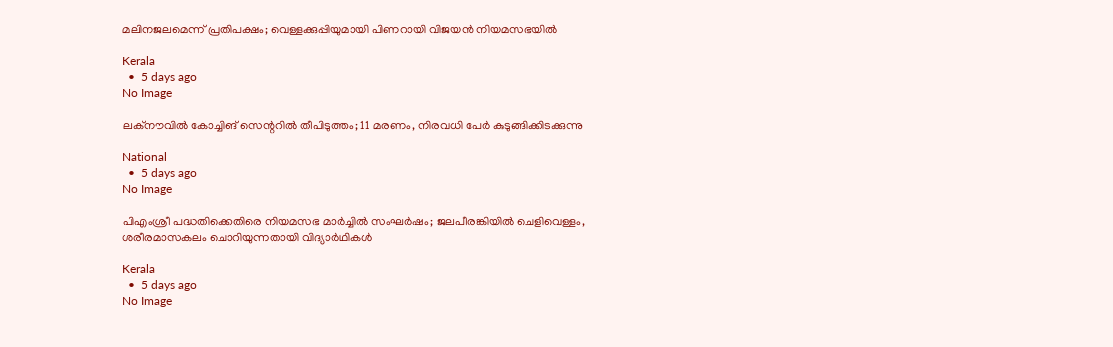മലിനജലമെന്ന് പ്രതിപക്ഷം; വെള്ളക്കുപ്പിയുമായി പിണറായി വിജയന്‍ നിയമസഭയില്‍

Kerala
  •  5 days ago
No Image

ലക്‌നൗവില്‍ കോച്ചിങ് സെന്ററില്‍ തീപിടുത്തം; 11 മരണം, നിരവധി പേര്‍ കുടുങ്ങിക്കിടക്കുന്നു

National
  •  5 days ago
No Image

പിഎംശ്രീ പദ്ധതിക്കെതിരെ നിയമസഭ മാര്‍ച്ചില്‍ സംഘര്‍ഷം; ജലപീരങ്കിയില്‍ ചെളിവെള്ളം, ശരീരമാസകലം ചൊറിയുന്നതായി വിദ്യാര്‍ഥികള്‍

Kerala
  •  5 days ago
No Image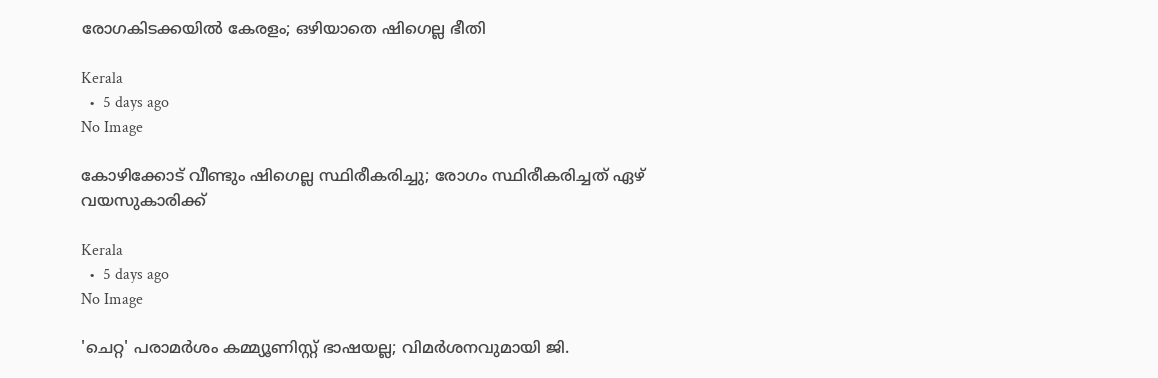രോഗകിടക്കയില്‍ കേരളം; ഒഴിയാതെ ഷിഗെല്ല ഭീതി

Kerala
  •  5 days ago
No Image

കോഴിക്കോട് വീണ്ടും ഷിഗെല്ല സ്ഥിരീകരിച്ചു; രോഗം സ്ഥിരീകരിച്ചത് ഏഴ് വയസുകാരിക്ക്

Kerala
  •  5 days ago
No Image

'ചെറ്റ' പരാമര്‍ശം കമ്മ്യൂണിസ്റ്റ് ഭാഷയല്ല; വിമര്‍ശനവുമായി ജി.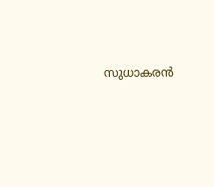സുധാകരന്‍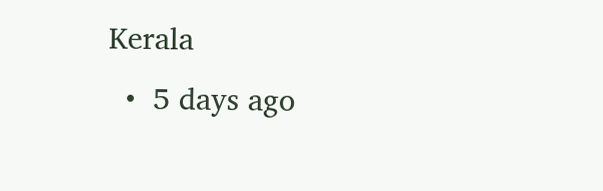Kerala
  •  5 days ago